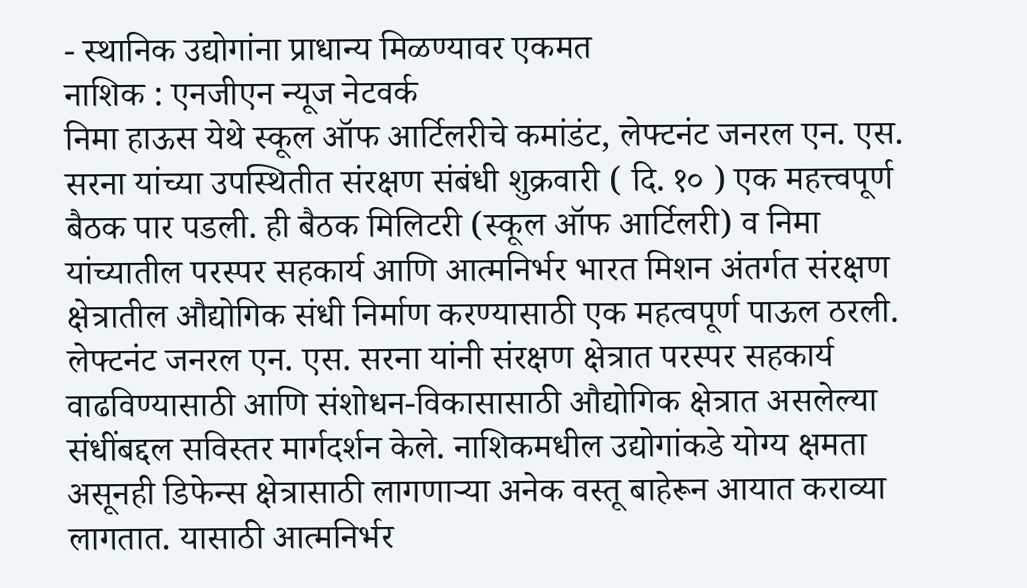- स्थानिक उद्योगांना प्राधान्य मिळण्यावर एकमत
नाशिक : एनजीएन न्यूज नेटवर्क
निमा हाऊस येथे स्कूल ऑफ आर्टिलरीचे कमांडंट, लेफ्टनंट जनरल एन. एस. सरना यांच्या उपस्थितीत संरक्षण संबंधी शुक्रवारी ( दि. १० ) एक महत्त्वपूर्ण बैठक पार पडली. ही बैठक मिलिटरी (स्कूल ऑफ आर्टिलरी) व निमा यांच्यातील परस्पर सहकार्य आणि आत्मनिर्भर भारत मिशन अंतर्गत संरक्षण क्षेत्रातील औद्योगिक संधी निर्माण करण्यासाठी एक महत्वपूर्ण पाऊल ठरली.
लेफ्टनंट जनरल एन. एस. सरना यांनी संरक्षण क्षेत्रात परस्पर सहकार्य वाढविण्यासाठी आणि संशोधन-विकासासाठी औद्योगिक क्षेत्रात असलेल्या संधींबद्दल सविस्तर मार्गदर्शन केले. नाशिकमधील उद्योगांकडे योग्य क्षमता असूनही डिफेन्स क्षेत्रासाठी लागणाऱ्या अनेक वस्तू बाहेरून आयात कराव्या लागतात. यासाठी आत्मनिर्भर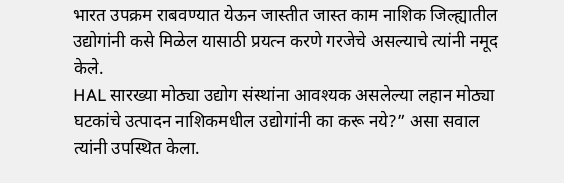भारत उपक्रम राबवण्यात येऊन जास्तीत जास्त काम नाशिक जिल्ह्यातील उद्योगांनी कसे मिळेल यासाठी प्रयत्न करणे गरजेचे असल्याचे त्यांनी नमूद केले.
HAL सारख्या मोठ्या उद्योग संस्थांना आवश्यक असलेल्या लहान मोठ्या घटकांचे उत्पादन नाशिकमधील उद्योगांनी का करू नये?” असा सवाल त्यांनी उपस्थित केला.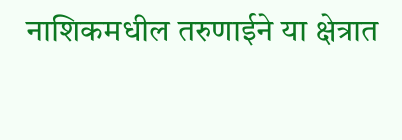नाशिकमधील तरुणाईने या क्षेत्रात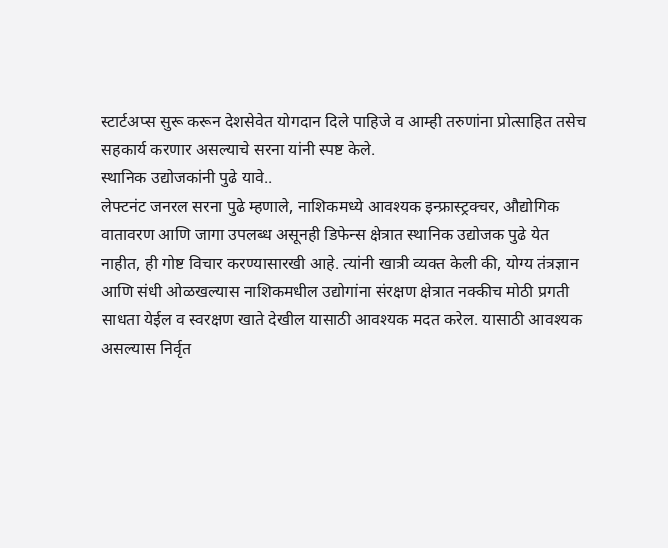स्टार्टअप्स सुरू करून देशसेवेत योगदान दिले पाहिजे व आम्ही तरुणांना प्रोत्साहित तसेच सहकार्य करणार असल्याचे सरना यांनी स्पष्ट केले.
स्थानिक उद्योजकांनी पुढे यावे..
लेफ्टनंट जनरल सरना पुढे म्हणाले, नाशिकमध्ये आवश्यक इन्फ्रास्ट्रक्चर, औद्योगिक वातावरण आणि जागा उपलब्ध असूनही डिफेन्स क्षेत्रात स्थानिक उद्योजक पुढे येत नाहीत, ही गोष्ट विचार करण्यासारखी आहे. त्यांनी खात्री व्यक्त केली की, योग्य तंत्रज्ञान आणि संधी ओळखल्यास नाशिकमधील उद्योगांना संरक्षण क्षेत्रात नक्कीच मोठी प्रगती साधता येईल व स्वरक्षण खाते देखील यासाठी आवश्यक मदत करेल. यासाठी आवश्यक असल्यास निर्वृत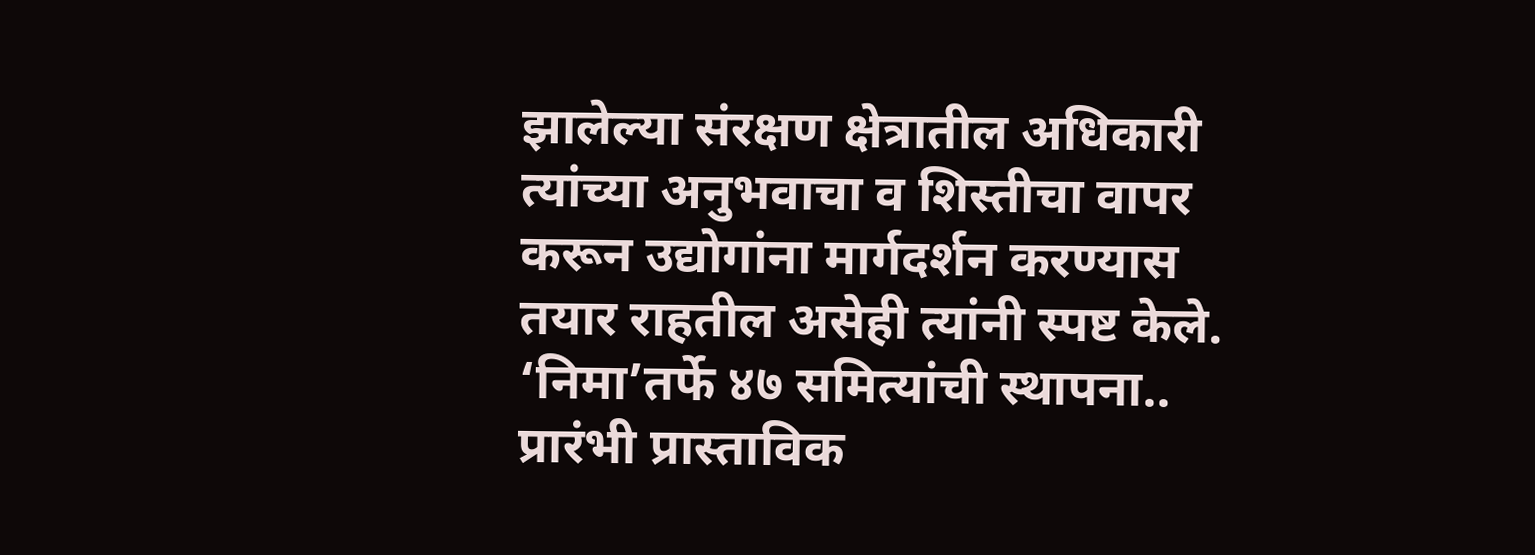झालेल्या संरक्षण क्षेत्रातील अधिकारी त्यांच्या अनुभवाचा व शिस्तीचा वापर करून उद्योगांना मार्गदर्शन करण्यास तयार राहतील असेही त्यांनी स्पष्ट केले.
‘निमा’तर्फे ४७ समित्यांची स्थापना..
प्रारंभी प्रास्ताविक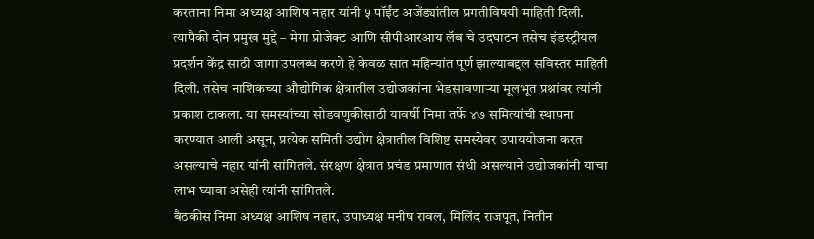करताना निमा अध्यक्ष आशिष नहार यांनी ५ पॉईंट अजेंड्यांतील प्रगतीविषयी माहिती दिली. त्यापैकी दोन प्रमुख मुद्दे – मेगा प्रोजेक्ट आणि सीपीआरआय लॅब चे उदघाटन तसेच इंडस्ट्रीयल प्रदर्शन केंद्र साठी जागा उपलब्ध करणे हे केवळ सात महिन्यांत पूर्ण झाल्याबद्दल सविस्तर माहिती दिली. तसेच नाशिकच्या औद्योगिक क्षेत्रातील उद्योजकांना भेडसावणाऱ्या मूलभूत प्रश्नांवर त्यांनी प्रकाश टाकला. या समस्यांच्या सोडवणुकीसाठी यावर्षी निमा तर्फे ४७ समित्यांची स्थापना करण्यात आली असून, प्रत्येक समिती उद्योग क्षेत्रातील विशिष्ट समस्येवर उपाययोजना करत असल्याचे नहार यांनी सांगितले. संरक्षण क्षेत्रात प्रचंड प्रमाणात संधी असल्याने उद्योजकांनी याचा लाभ घ्यावा असेही त्यांनी सांगितले.
बैठकीस निमा अध्यक्ष आशिष नहार, उपाध्यक्ष मनीष रावल, मिलिंद राजपूत, नितीन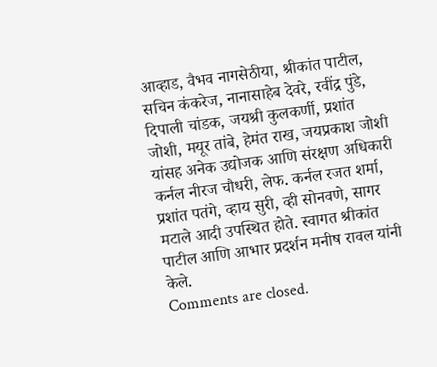आव्हाड, वैभव नागसेठीया, श्रीकांत पाटील, सचिन कंकरेज, नानासाहेब देवरे, रवींद्र पुंडे, दिपाली चांडक, जयश्री कुलकर्णी, प्रशांत जोशी, मयूर तांबे, हेमंत राख, जयप्रकाश जोशी यांसह अनेक उद्योजक आणि संरक्षण अधिकारी कर्नल नीरज चौधरी, लेफ. कर्नल रजत शर्मा, प्रशांत पतंगे, व्हाय सुरी, व्ही सोनवणे, सागर मटाले आदी उपस्थित होते. स्वागत श्रीकांत पाटील आणि आभार प्रदर्शन मनीष रावल यांनी केले.
Comments are closed.